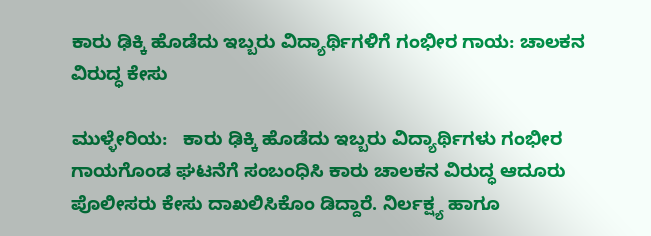ಕಾರು ಢಿಕ್ಕಿ ಹೊಡೆದು ಇಬ್ಬರು ವಿದ್ಯಾರ್ಥಿಗಳಿಗೆ ಗಂಭೀರ ಗಾಯ: ಚಾಲಕನ ವಿರುದ್ಧ ಕೇಸು

ಮುಳ್ಳೇರಿಯ:   ಕಾರು ಢಿಕ್ಕಿ ಹೊಡೆದು ಇಬ್ಬರು ವಿದ್ಯಾರ್ಥಿಗಳು ಗಂಭೀರ ಗಾಯಗೊಂಡ ಘಟನೆಗೆ ಸಂಬಂಧಿಸಿ ಕಾರು ಚಾಲಕನ ವಿರುದ್ಧ ಆದೂರು ಪೊಲೀಸರು ಕೇಸು ದಾಖಲಿಸಿಕೊಂ ಡಿದ್ದಾರೆ. ನಿರ್ಲಕ್ಷ್ಯ ಹಾಗೂ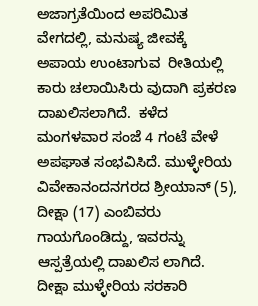ಅಜಾಗ್ರತೆಯಿಂದ ಅಪರಿಮಿತ ವೇಗದಲ್ಲಿ, ಮನುಷ್ಯ ಜೀವಕ್ಕೆ  ಅಪಾಯ ಉಂಟಾಗುವ  ರೀತಿಯಲ್ಲಿ ಕಾರು ಚಲಾಯಿಸಿರು ವುದಾಗಿ ಪ್ರಕರಣ ದಾಖಲಿಸಲಾಗಿದೆ.  ಕಳೆದ ಮಂಗಳವಾರ ಸಂಜೆ 4 ಗಂಟೆ ವೇಳೆ ಅಪಘಾತ ಸಂಭವಿಸಿದೆ. ಮುಳ್ಳೇರಿಯ ವಿವೇಕಾನಂದನಗರದ ಶ್ರೀಯಾನ್ (5), ದೀಕ್ಷಾ (17) ಎಂಬಿವರು ಗಾಯಗೊಂಡಿದ್ದು, ಇವರನ್ನು ಆಸ್ಪತ್ರೆಯಲ್ಲಿ ದಾಖಲಿಸ ಲಾಗಿದೆ. ದೀಕ್ಷಾ ಮುಳ್ಳೇರಿಯ ಸರಕಾರಿ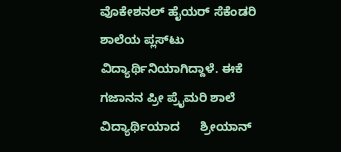ವೊಕೇಶನಲ್ ಹೈಯರ್ ಸೆಕೆಂಡರಿ ಶಾಲೆಯ ಪ್ಲಸ್‌ಟು ವಿದ್ಯಾರ್ಥಿನಿಯಾಗಿದ್ದಾಳೆ. ಈಕೆ   ಗಜಾನನ ಪ್ರೀ ಪ್ರೈಮರಿ ಶಾಲೆ  ವಿದ್ಯಾರ್ಥಿಯಾದ      ಶ್ರೀಯಾನ್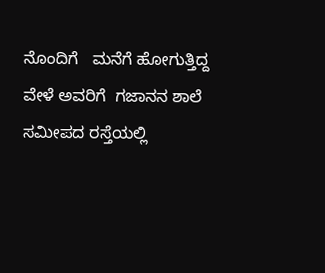ನೊಂದಿಗೆ   ಮನೆಗೆ ಹೋಗುತ್ತಿದ್ದ ವೇಳೆ ಅವರಿಗೆ  ಗಜಾನನ ಶಾಲೆ ಸಮೀಪದ ರಸ್ತೆಯಲ್ಲಿ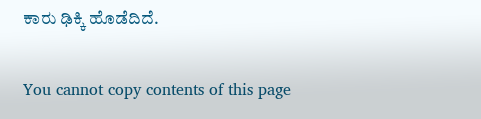ಕಾರು ಢಿಕ್ಕಿ ಹೊಡೆದಿದೆ.

You cannot copy contents of this page